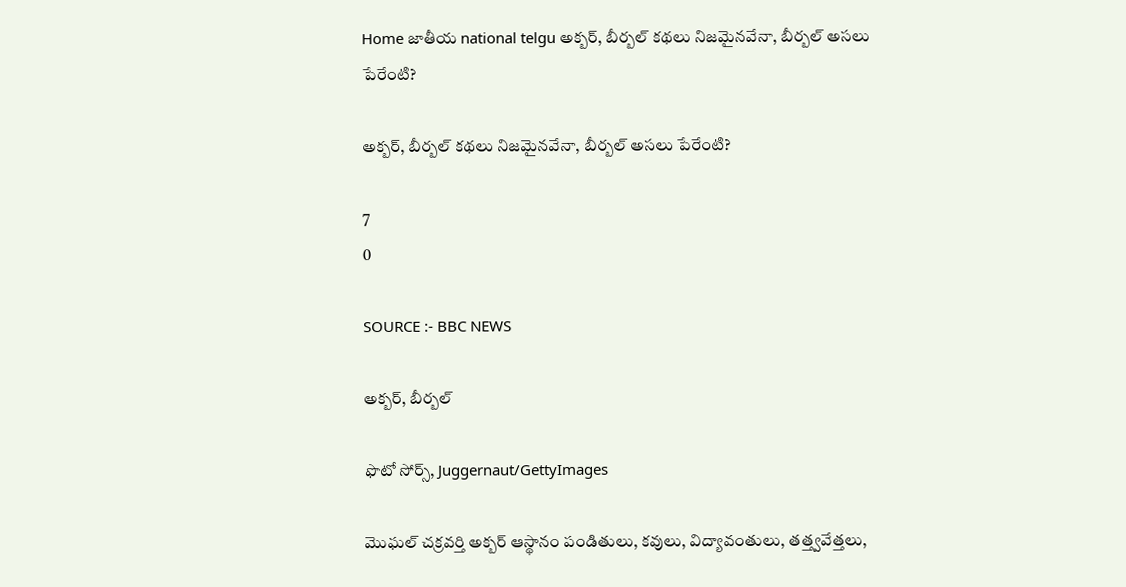Home జాతీయ national telgu అక్బర్, బీర్బల్ కథలు నిజమైనవేనా, బీర్బల్ అసలు పేరేంటి?

అక్బర్, బీర్బల్ కథలు నిజమైనవేనా, బీర్బల్ అసలు పేరేంటి?

7
0

SOURCE :- BBC NEWS

అక్బర్, బీర్బల్

ఫొటో సోర్స్, Juggernaut/GettyImages

మొఘల్ చక్రవర్తి అక్బర్ ఆస్థానం పండితులు, కవులు, విద్యావంతులు, తత్త్వవేత్తలు,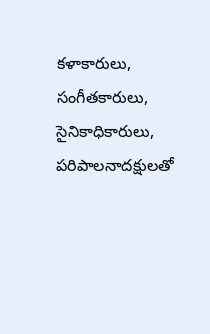కళాకారులు, సంగీతకారులు, సైనికాధికారులు, పరిపాలనాదక్షులతో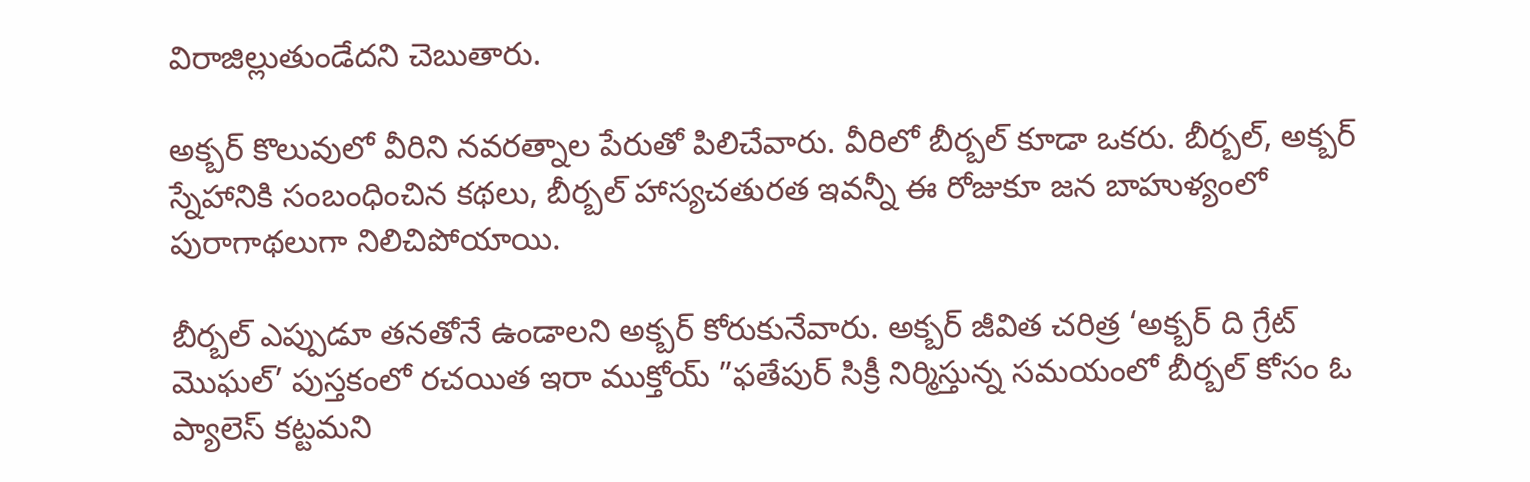విరాజిల్లుతుండేదని చెబుతారు.

అక్బర్ కొలువులో వీరిని నవరత్నాల పేరుతో పిలిచేవారు. వీరిలో బీర్బల్ కూడా ఒకరు. బీర్బల్, అక్బర్ స్నేహానికి సంబంధించిన కథలు, బీర్బల్ హాస్యచతురత ఇవన్నీ ఈ రోజుకూ జన బాహుళ్యంలో పురాగాథలుగా నిలిచిపోయాయి.

బీర్బల్ ఎప్పుడూ తనతోనే ఉండాలని అక్బర్ కోరుకునేవారు. అక్బర్ జీవిత చరిత్ర ‘అక్బర్ ది గ్రేట్ మొఘల్’ పుస్తకంలో రచయిత ఇరా ముక్తోయ్ ”ఫతేపుర్ సిక్రీ నిర్మిస్తున్న సమయంలో బీర్బల్ కోసం ఓ ప్యాలెస్ కట్టమని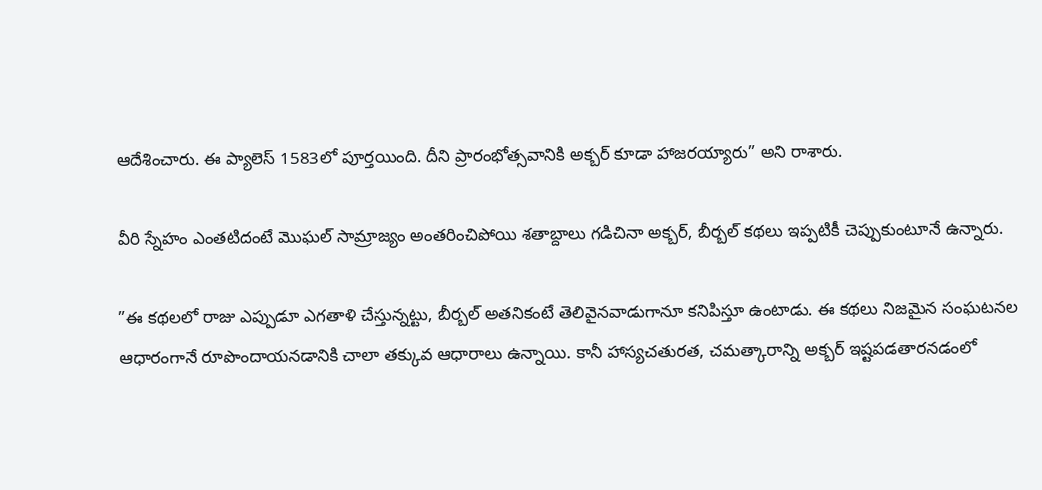ఆదేశించారు. ఈ ప్యాలెస్ 1583లో పూర్తయింది. దీని ప్రారంభోత్సవానికి అక్బర్ కూడా హాజరయ్యారు” అని రాశారు.

వీరి స్నేహం ఎంతటిదంటే మొఘల్ సామ్రాజ్యం అంతరించిపోయి శతాబ్దాలు గడిచినా అక్బర్, బీర్బల్ కథలు ఇప్పటికీ చెప్పుకుంటూనే ఉన్నారు.

”ఈ కథలలో రాజు ఎప్పుడూ ఎగతాళి చేస్తున్నట్టు, బీర్బల్ అతనికంటే తెలివైనవాడుగానూ కనిపిస్తూ ఉంటాడు. ఈ కథలు నిజమైన సంఘటనల ఆధారంగానే రూపొందాయనడానికి చాలా తక్కువ ఆధారాలు ఉన్నాయి. కానీ హాస్యచతురత, చమత్కారాన్ని అక్బర్ ఇష్టపడతారనడంలో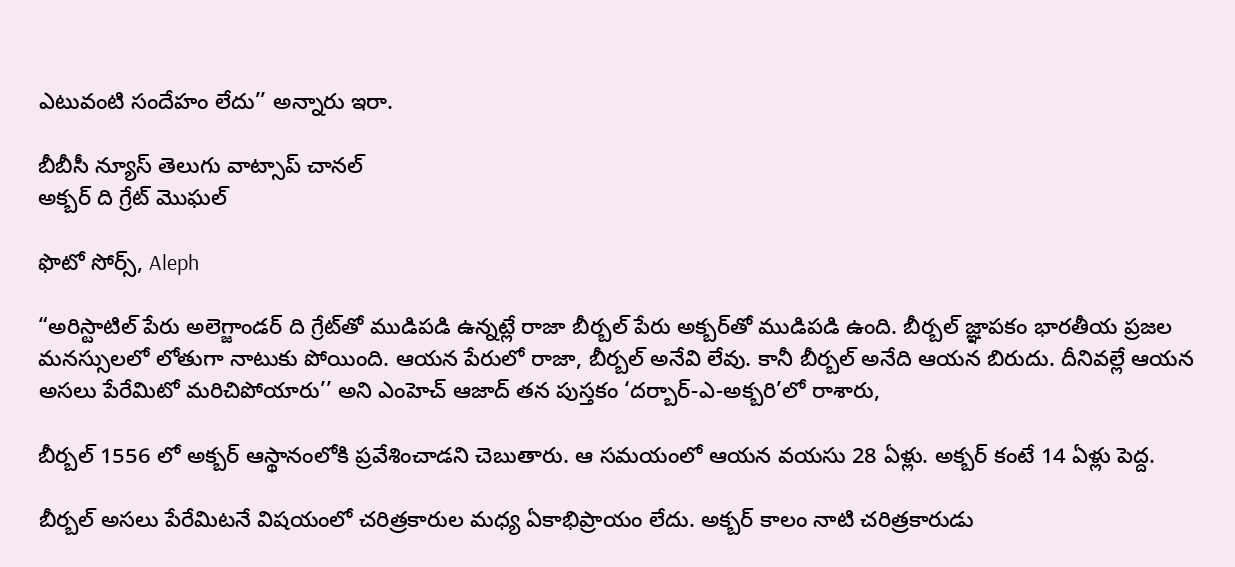ఎటువంటి సందేహం లేదు’’ అన్నారు ఇరా.

బీబీసీ న్యూస్ తెలుగు వాట్సాప్ చానల్‌
అక్బర్‌ ది గ్రేట్ మొఘల్

ఫొటో సోర్స్, Aleph

“అరిస్టాటిల్ పేరు అలెగ్జాండర్ ది గ్రేట్‌తో ముడిపడి ఉన్నట్లే రాజా బీర్బల్ పేరు అక్బర్‌తో ముడిపడి ఉంది. బీర్బల్ జ్ఞాపకం భారతీయ ప్రజల మనస్సులలో లోతుగా నాటుకు పోయింది. ఆయన పేరులో రాజా, బీర్బల్ అనేవి లేవు. కానీ బీర్బల్ అనేది ఆయన బిరుదు. దీనివల్లే ఆయన అసలు పేరేమిటో మరిచిపోయారు’’ అని ఎంహెచ్ ఆజాద్ తన పుస్తకం ‘దర్బార్-ఎ-అక్బరి’లో రాశారు,

బీర్బల్ 1556 లో అక్బర్ ఆస్థానంలోకి ప్రవేశించాడని చెబుతారు. ఆ సమయంలో ఆయన వయసు 28 ఏళ్లు. అక్బర్ కంటే 14 ఏళ్లు పెద్ద.

బీర్బల్ అసలు పేరేమిటనే విషయంలో చరిత్రకారుల మధ్య ఏకాభిప్రాయం లేదు. అక్బర్ కాలం నాటి చరిత్రకారుడు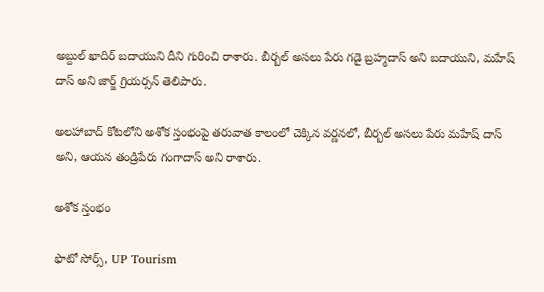అబ్దుల్ ఖాదిర్ బదాయుని దీని గురించి రాశారు. బీర్బల్ అసలు పేరు గడై బ్రహ్మదాస్ అని బదాయుని, మహేష్ దాస్ అని జార్జ్ గ్రియర్సన్ తెలిపారు.

అలహాబాద్ కోటలోని అశోక స్తంభంపై తరువాత కాలంలో చెక్కిన వర్ణనలో, బీర్బల్ అసలు పేరు మహేష్ దాస్ అని, ఆయన తండ్రిపేరు గంగా‌దాస్ అని రాశారు.

అశోక స్తంభం

ఫొటో సోర్స్, UP Tourism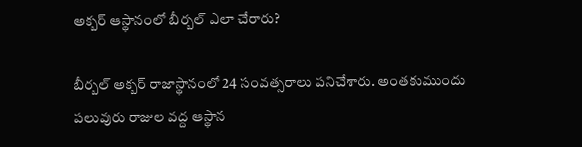అక్బర్ ఆస్థానంలో బీర్బల్ ఎలా చేరారు?

బీర్బల్ అక్బర్ రాజాస్థానంలో 24 సంవత్సరాలు పనిచేశారు. అంతకుముందు పలువురు రాజుల వద్ద ఆస్థాన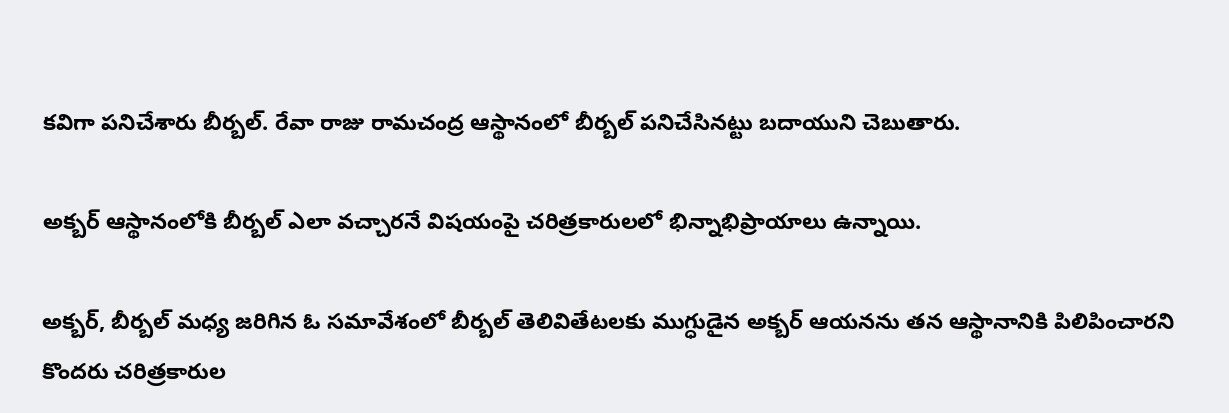కవిగా పనిచేశారు బీర్బల్. రేవా రాజు రామచంద్ర ఆస్థానంలో బీర్బల్ పనిచేసినట్టు బదాయుని చెబుతారు.

అక్బర్ ఆస్థానంలోకి బీర్బల్ ఎలా వచ్చారనే విషయంపై చరిత్రకారులలో భిన్నాభిప్రాయాలు ఉన్నాయి.

అక్బర్, బీర్బల్ మధ్య జరిగిన ఓ సమావేశంలో బీర్బల్ తెలివితేటలకు ముగ్ధుడైన అక్బర్ ఆయనను తన ఆస్థానానికి పిలిపించారని కొందరు చరిత్రకారుల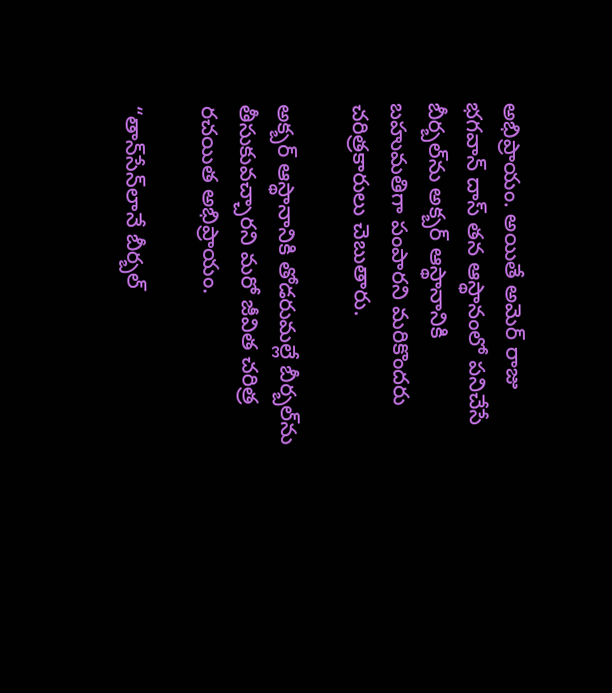అభిప్రాయం. అయితే అమెర్ రాజు భగవాన్ దాస్ తన ఆస్థానంలో పనిచేసే బీర్బల్‌ను అక్బర్ ఆస్థానానికి బహుమతిగా పంపారని మరికొందరు చరిత్రకారులు చెబుతారు.

అక్బర్ ఆస్థానానికి తోడరుమల్లే బీర్బల్‌ను తీసుకువచ్చారని మరో జీవిత చరిత్ర రచయిత అభిప్రాయం.

“తాన్‌సేన్‌లానే బీర్బల్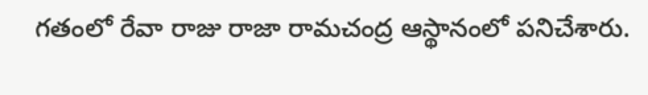గతంలో రేవా రాజు రాజా రామచంద్ర ఆస్థానంలో పనిచేశారు.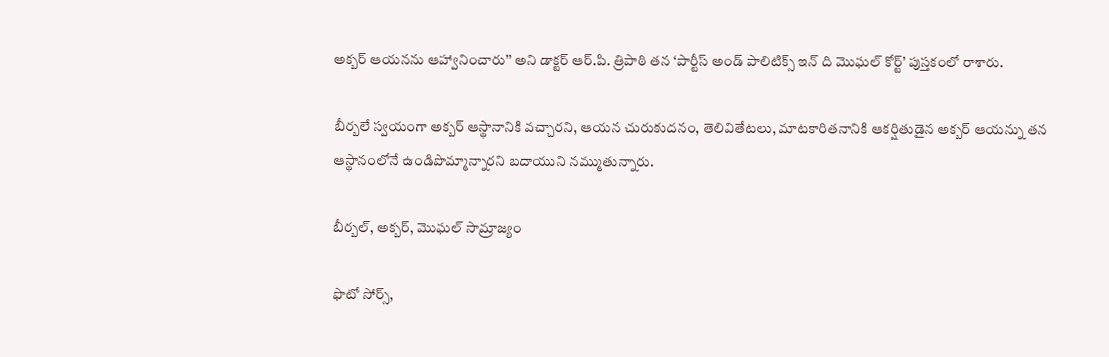అక్బర్ ఆయనను ఆహ్వానించారు’’ అని డాక్టర్ ఆర్.పి. త్రిపాఠి తన ‘పార్టీస్ అండ్ పాలిటిక్స్ ఇన్ ది మొఘల్ కోర్ట్’ పుస్తకంలో రాశారు.

బీర్బలే స్వయంగా అక్బర్ ఆస్థానానికి వచ్చారని, ఆయన చురుకుదనం, తెలివితేటలు, మాటకారితనానికి ఆకర్షితుడైన అక్బర్ ఆయన్ను తన ఆస్థానంలోనే ఉండిపొమ్మాన్నారని బదాయుని నమ్ముతున్నారు.

బీర్బల్, అక్బర్, మొఘల్ సామ్రాజ్యం

ఫొటో సోర్స్,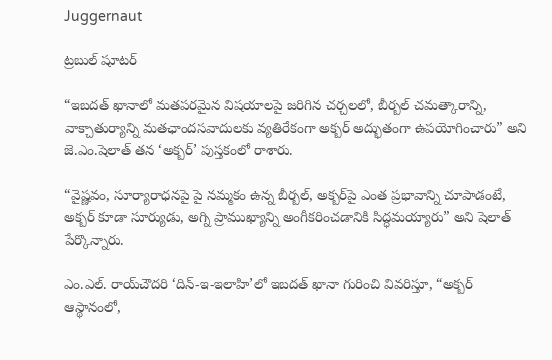Juggernaut

ట్రబుల్ షూటర్

“ఇబదత్ ఖానాలో మతపరమైన విషయాలపై జరిగిన చర్చలలో, బీర్బల్ చమత్కారాన్ని, వాక్చాతుర్యాన్ని మతఛాందసవాదులకు వ్యతిరేకంగా అక్బర్ అద్భుతంగా ఉపయోగించారు” అని జె.ఎం.షెలాత్ తన ‘అక్బర్’ పుస్తకంలో రాశారు.

“వైష్ణవం, సూర్యారాధనపై పై నమ్మకం ఉన్న బీర్బల్, అక్బర్‌పై ఎంత ప్రభావాన్ని చూపాడంటే, అక్బర్ కూడా సూర్యుడు, అగ్ని ప్రాముఖ్యాన్ని అంగీకరించడానికి సిద్ధమయ్యారు” అని షెలాత్ పేర్కొన్నారు.

ఎం.ఎల్. రాయ్‌చౌదరి ‘దిన్-ఇ-ఇలాహి’లో ఇబదత్ ఖానా గురించి వివరిస్తూ, “అక్బర్ ఆస్థానంలో,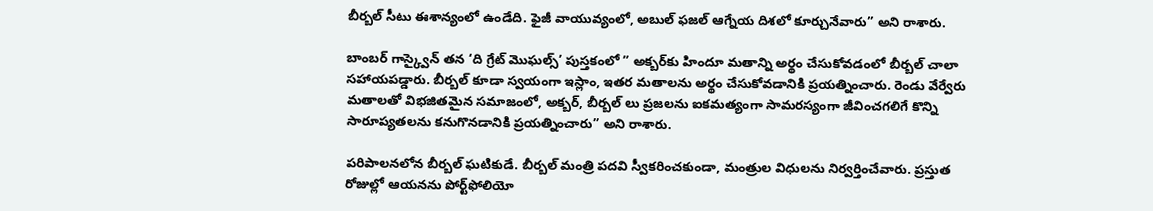బీర్బల్ సీటు ఈశాన్యంలో ఉండేది. ఫైజీ వాయువ్యంలో, అబుల్ ఫజల్ ఆగ్నేయ దిశలో కూర్చునేవారు” అని రాశారు.

బాంబర్ గాస్క్వైన్ తన ‘ది గ్రేట్ మొఘల్స్’ పుస్తకంలో ” అక్బర్‌కు హిందూ మతాన్ని అర్థం చేసుకోవడంలో బీర్బల్ చాలా సహాయపడ్డారు. బీర్బల్ కూడా స్వయంగా ఇస్లాం, ఇతర మతాలను అర్థం చేసుకోవడానికి ప్రయత్నించారు. రెండు వేర్వేరు మతాలతో విభజితమైన సమాజంలో, అక్బర్, బీర్బల్‌ లు ప్రజలను ఐకమత్యంగా సామరస్యంగా జీవించగలిగే కొన్ని సారూప్యతలను కనుగొనడానికి ప్రయత్నించారు” అని రాశారు.

పరిపాలనలోన బీర్బల్ ఘటికుడే. బీర్బల్ మంత్రి పదవి స్వీకరించకుండా, మంత్రుల విధులను నిర్వర్తించేవారు. ప్రస్తుత రోజుల్లో ఆయనను పోర్ట్‌ఫోలియో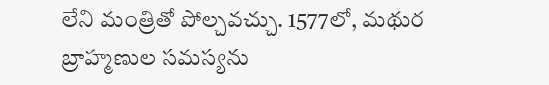లేని మంత్రితో పోల్చవచ్చు. 1577లో, మథుర బ్రాహ్మణుల సమస్యను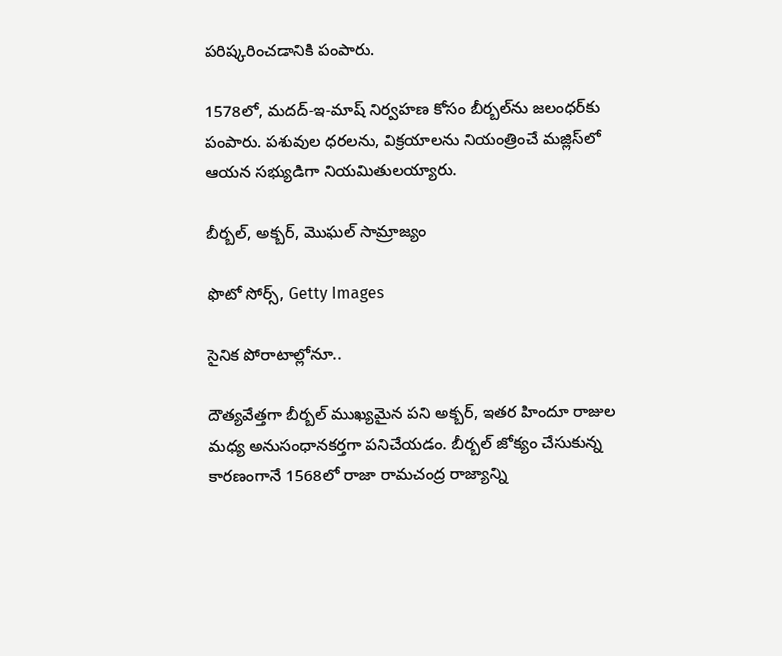పరిష్కరించడానికి పంపారు.

1578లో, మదద్-ఇ-మాష్ నిర్వహణ కోసం బీర్బల్‌ను జలంధర్‌కు పంపారు. పశువుల ధరలను, విక్రయాలను నియంత్రించే మజ్లిస్‌లో ఆయన సభ్యుడిగా నియమితులయ్యారు.

బీర్బల్, అక్బర్, మొఘల్ సామ్రాజ్యం

ఫొటో సోర్స్, Getty Images

సైనిక పోరాటాల్లోనూ..

దౌత్యవేత్తగా బీర్బల్ ముఖ్యమైన పని అక్బర్, ఇతర హిందూ రాజుల మధ్య అనుసంధానకర్తగా పనిచేయడం. బీర్బల్ జోక్యం చేసుకున్న కారణంగానే 1568లో రాజా రామచంద్ర రాజ్యాన్ని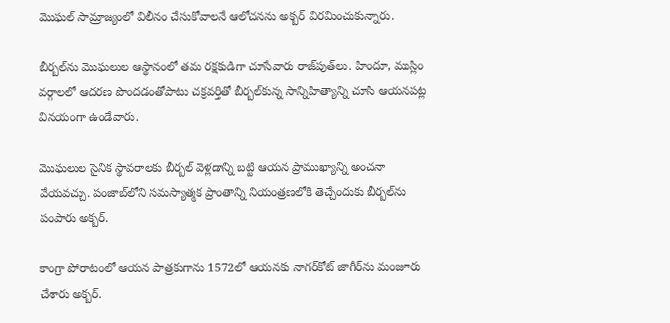మొఘల్ సామ్రాజ్యంలో విలీనం చేసుకోవాలనే ఆలోచనను అక్బర్ విరమించుకున్నారు.

బీర్బల్‌ను మొఘలుల ఆస్థానంలో తమ రక్షకుడిగా చూసేవారు రాజ్‌పుత్‌లు. హిందూ, ముస్లిం వర్గాలలో ఆదరణ పొందడంతోపాటు చక్రవర్తితో బీర్బల్‌కున్న సాన్నిహిత్యాన్ని చూసి ఆయనపట్ల వినయంగా ఉండేవారు.

మొఘలుల సైనిక స్థావరాలకు బీర్బల్ వెళ్లడాన్ని బట్టి ఆయన ప్రాముఖ్యాన్ని అంచనా వేయవచ్చు. పంజాబ్‌లోని సమస్యాత్మక ప్రాంతాన్ని నియంత్రణలోకి తెచ్చేందుకు బీర్బల్‌ను పంపారు అక్బర్.

కాంగ్రా పోరాటంలో ఆయన పాత్రకుగాను 1572లో ఆయనకు నాగర్‌కోట్ జాగీర్‌ను మంజూరు చేశారు అక్బర్.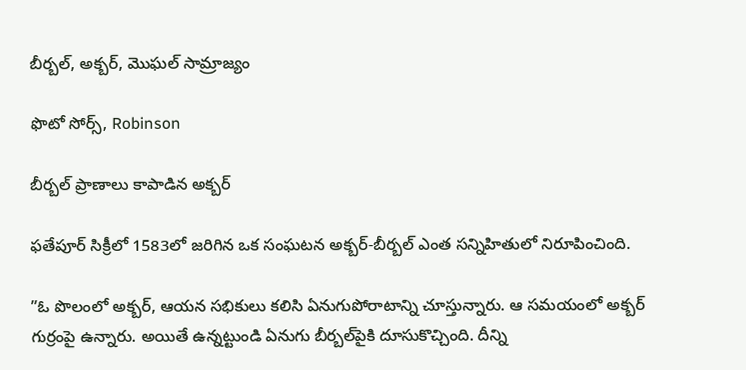బీర్బల్, అక్బర్, మొఘల్ సామ్రాజ్యం

ఫొటో సోర్స్, Robinson

బీర్బల్ ప్రాణాలు కాపాడిన అక్బర్

ఫతేపూర్ సిక్రీలో 1583లో జరిగిన ఒక సంఘటన అక్బర్-బీర్బల్ ఎంత సన్నిహితులో నిరూపించింది.

”ఓ పొలంలో అక్బర్, ఆయన సభికులు కలిసి ఏనుగుపోరాటాన్ని చూస్తున్నారు. ఆ సమయంలో అక్బర్ గుర్రంపై ఉన్నారు. అయితే ఉన్నట్టుండి ఏనుగు బీర్బల్‌పైకి దూసుకొచ్చింది. దీన్ని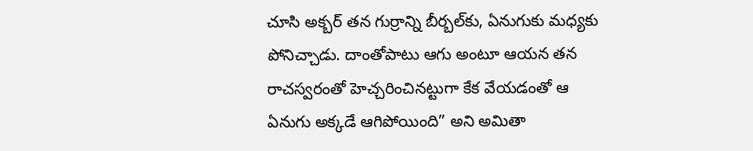చూసి అక్బర్ తన గుర్రాన్ని బీర్బల్‌కు, ఏనుగుకు మధ్యకు పోనిచ్చాడు. దాంతోపాటు ఆగు అంటూ ఆయన తన రాచస్వరంతో హెచ్చరించినట్టుగా కేక వేయడంతో ఆ ఏనుగు అక్కడే ఆగిపోయింది” అని అమితా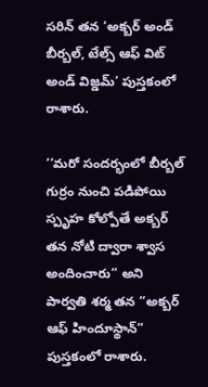సరిన్ తన ‘అక్బర్ అండ్ బీర్బల్, టేల్స్ ఆఫ్ విట్ అండ్ విజ్డమ్’ పుస్తకంలో రాశారు.

‘‘మరో సందర్భంలో బీర్బల్ గుర్రం నుంచి పడిపోయి స్పృహ కోల్పోతే అక్బర్ తన నోటి ద్వారా శ్వాస అందించారు’’ అని పార్వతి శర్మ తన “అక్బర్ ఆఫ్ హిందూస్థాన్‌” పుస్తకంలో రాశారు.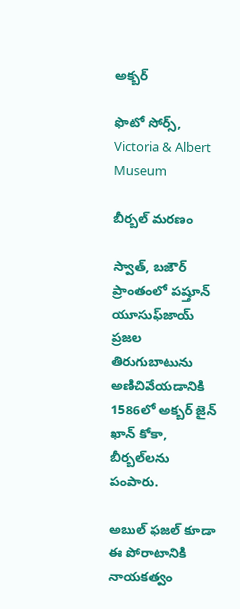అక్బర్

ఫొటో సోర్స్, Victoria & Albert Museum

బీర్బల్ మరణం

స్వాత్, బజౌర్ ప్రాంతంలో పష్తూన్ యూసుఫ్‌జాయ్ ప్రజల తిరుగుబాటును అణిచివేయడానికి 1586లో అక్బర్ జైన్ ఖాన్ కోకా, బీర్బల్‌లను పంపారు.

అబుల్ ఫజల్ కూడా ఈ పోరాటానికి నాయకత్వం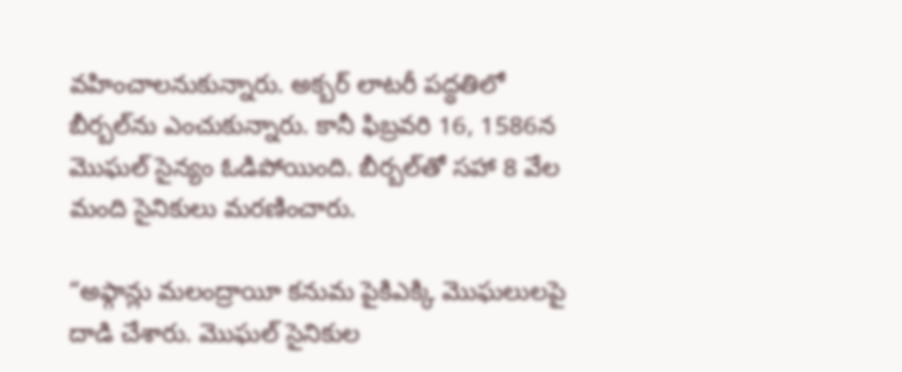వహించాలనుకున్నారు. అక్బర్ లాటరీ పద్ధతిలో బీర్బల్‌ను ఎంచుకున్నారు. కానీ ఫిబ్రవరి 16, 1586న మొఘల్ సైన్యం ఓడిపోయింది. బీర్బల్‌తో సహా 8 వేల మంది సైనికులు మరణించారు.

“అఫ్గాన్లు మలంద్రాయీ కనుమ పైకిఎక్కి మొఘలులపై దాడి చేశారు. మొఘల్ సైనికుల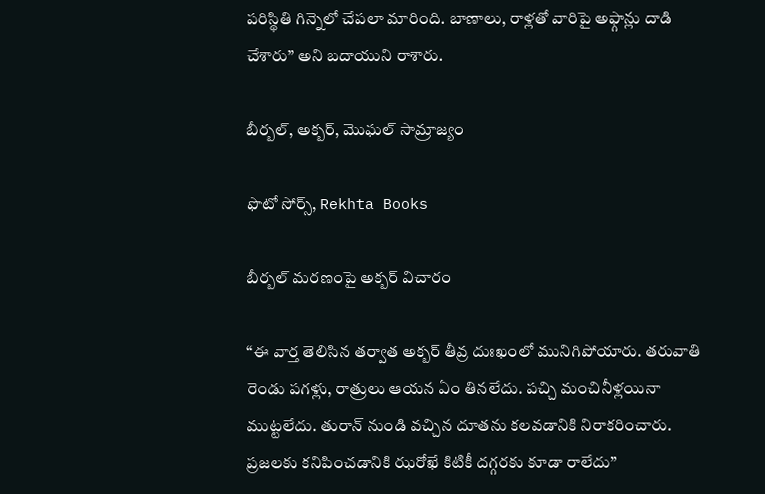పరిస్థితి గిన్నెలో చేపలా మారింది. బాణాలు, రాళ్లతో వారిపై అఫ్గాన్లు దాడి చేశారు” అని బదాయుని రాశారు.

బీర్బల్, అక్బర్, మొఘల్ సామ్రాజ్యం

ఫొటో సోర్స్, Rekhta Books

బీర్బల్ మరణంపై అక్బర్ విచారం

“ఈ వార్త తెలిసిన తర్వాత అక్బర్ తీవ్ర దుఃఖంలో మునిగిపోయారు. తరువాతి రెండు పగళ్లు, రాత్రులు ఆయన ఏం తినలేదు. పచ్చి మంచినీళ్లయినా ముట్టలేదు. తురాన్ నుండి వచ్చిన దూతను కలవడానికి నిరాకరించారు. ప్రజలకు కనిపించడానికి ఝరోఖే కిటికీ దగ్గరకు కూడా రాలేదు”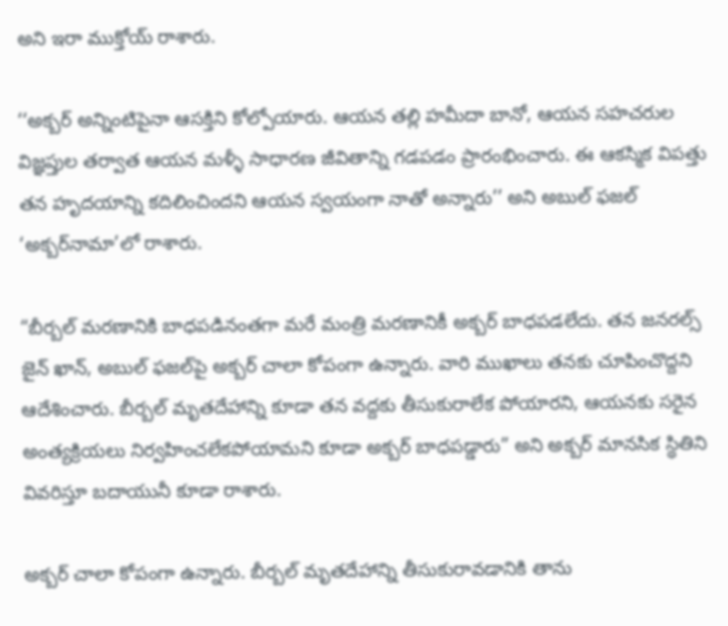అని ఇరా ముక్తోయ్ రాశారు.

‘‘అక్బర్ అన్నింటిపైనా ఆసక్తిని కోల్పోయారు. ఆయన తల్లి హమీదా బానో, ఆయన సహచరుల విజ్ఞప్తుల తర్వాత ఆయన మళ్ళీ సాధారణ జీవితాన్ని గడపడం ప్రారంభించారు. ఈ ఆకస్మిక విపత్తు తన హృదయాన్ని కదిలించిందని ఆయన స్వయంగా నాతో అన్నారు’’ అని అబుల్ ఫజల్ ‘అక్బర్‌నామా’లో రాశారు.

“బీర్బల్ మరణానికి బాధపడినంతగా మరే మంత్రి మరణానికీ అక్బర్ బాధపడలేదు. తన జనరల్స్ జైన్ ఖాన్, అబుల్ ఫజల్‌పై అక్బర్ చాలా కోపంగా ఉన్నారు. వారి ముఖాలు తనకు చూపించొద్దని ఆదేశించారు. బీర్బల్ మృతదేహాన్ని కూడా తన వద్దకు తీసుకురాలేక పోయారని, ఆయనకు సరైన అంత్యక్రియలు నిర్వహించలేకపోయామని కూడా అక్బర్ బాధపడ్డారు” అని అక్బర్ మానసిక స్థితిని వివరిస్తూ బదాయునీ కూడా రాశారు.

అక్బర్ చాలా కోపంగా ఉన్నారు. బీర్బల్ మృతదేహాన్ని తీసుకురావడానికి తాను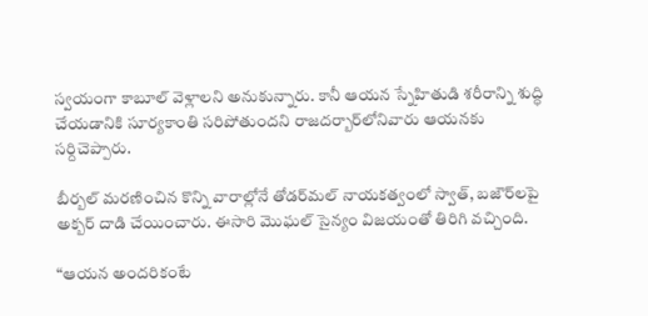స్వయంగా కాబూల్‌ వెళ్లాలని అనుకున్నారు. కానీ ఆయన స్నేహితుడి శరీరాన్ని శుద్ధి చేయడానికి సూర్యకాంతి సరిపోతుందని రాజదర్బార్‌లోనివారు ఆయనకు సర్దిచెప్పారు.

బీర్బల్ మరణించిన కొన్ని వారాల్లోనే తోడర్‌మల్ నాయకత్వంలో స్వాత్, బజౌర్‌లపై అక్బర్ దాడి చేయించారు. ఈసారి మొఘల్ సైన్యం విజయంతో తిరిగి వచ్చింది.

“ఆయన అందరికంటే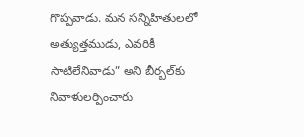గొప్పవాడు. మన సన్నిహితులలో అత్యుత్తముడు, ఎవరికీ సాటిలేనివాడు” అని బీర్బల్‌కు నివాళులర్పించారు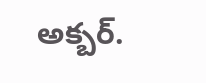అక్బర్.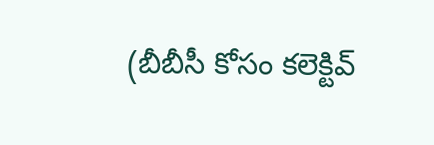(బీబీసీ కోసం కలెక్టివ్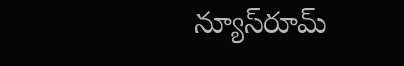న్యూస్‌రూమ్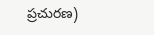ప్రచురణ)